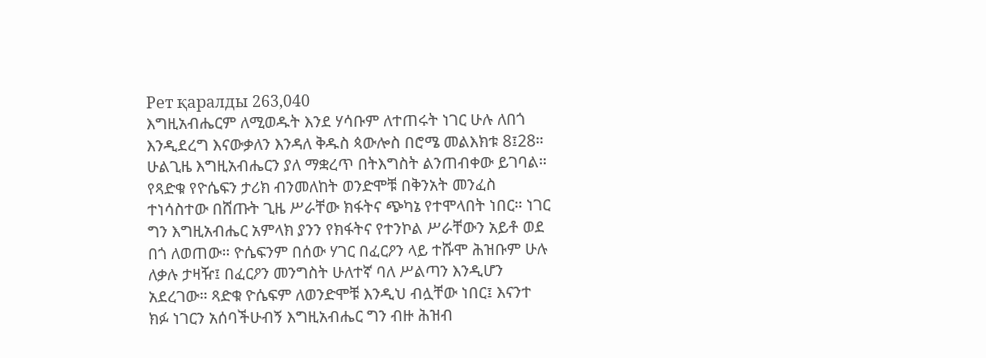Рет қаралды 263,040
እግዚአብሔርም ለሚወዱት እንደ ሃሳቡም ለተጠሩት ነገር ሁሉ ለበጎ እንዲደረግ እናውቃለን እንዳለ ቅዱስ ጳውሎስ በሮሜ መልእክቱ 8፤28። ሁልጊዜ እግዚአብሔርን ያለ ማቋረጥ በትእግስት ልንጠብቀው ይገባል። የጻድቁ የዮሴፍን ታሪክ ብንመለከት ወንድሞቹ በቅንአት መንፈስ ተነሳስተው በሸጡት ጊዜ ሥራቸው ክፋትና ጭካኔ የተሞላበት ነበር። ነገር ግን እግዚአብሔር አምላክ ያንን የክፋትና የተንኮል ሥራቸውን አይቶ ወደ በጎ ለወጠው። ዮሴፍንም በሰው ሃገር በፈርዖን ላይ ተሹሞ ሕዝቡም ሁሉ ለቃሉ ታዛዥ፤ በፈርዖን መንግስት ሁለተኛ ባለ ሥልጣን እንዲሆን አደረገው። ጻድቁ ዮሴፍም ለወንድሞቹ እንዲህ ብሏቸው ነበር፤ እናንተ ክፉ ነገርን አሰባችሁብኝ እግዚአብሔር ግን ብዙ ሕዝብ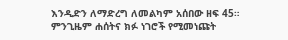እንዲድን ለማድረግ ለመልካም አሰበው ዘፍ 45። ምንጊዜም ሐሰትና ክፉ ነገሮች የሚመነጩት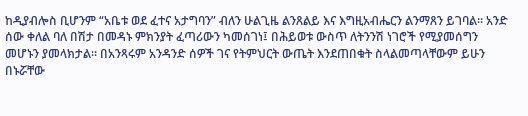ከዲያብሎስ ቢሆንም “አቤቱ ወደ ፈተና አታግባን” ብለን ሁልጊዜ ልንጸልይ እና እግዚአብሔርን ልንማጸን ይገባል። አንድ ሰው ቀለል ባለ በሽታ በመዳኑ ምክንያት ፈጣሪውን ካመሰገነ፤ በሕይወቱ ውስጥ ለትንንሽ ነገሮች የሚያመሰግን መሆኑን ያመላክታል። በአንጻሩም አንዳንድ ሰዎች ገና የትምህርት ውጤት እንደጠበቁት ስላልመጣላቸውም ይሁን በኑሯቸው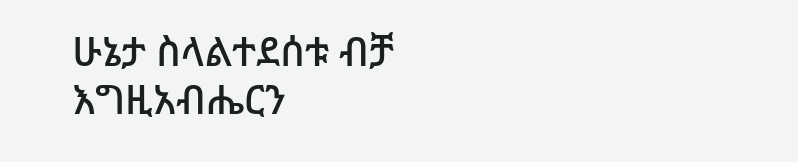ሁኔታ ስላልተደሰቱ ብቻ እግዚአብሔርን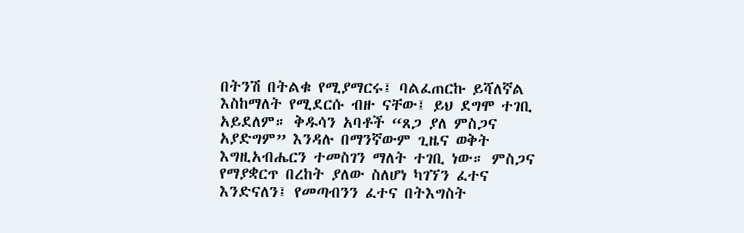በትንሽ በትልቁ የሚያማርሩ፤ ባልፈጠርኩ ይሻለኛል እስከማለት የሚደርሱ ብዙ ናቸው፤ ይህ ደግሞ ተገቢ አይደለም። ቅዱሳን አባቶች “ጸጋ ያለ ምስጋና አያድግም” እንዳሉ በማንኛውም ጊዜና ወቅት እግዚአብሔርን ተመስገን ማለት ተገቢ ነው። ምስጋና የማያቋርጥ በረከት ያለው ስለሆነ ካገኘን ፈተና እንድናለን፤ የመጣብንን ፈተና በትእግስት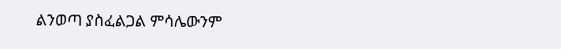ልንወጣ ያስፈልጋል ምሳሌውንም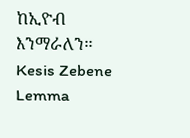ከኢዮብ እንማራለን።
Kesis Zebene Lemma